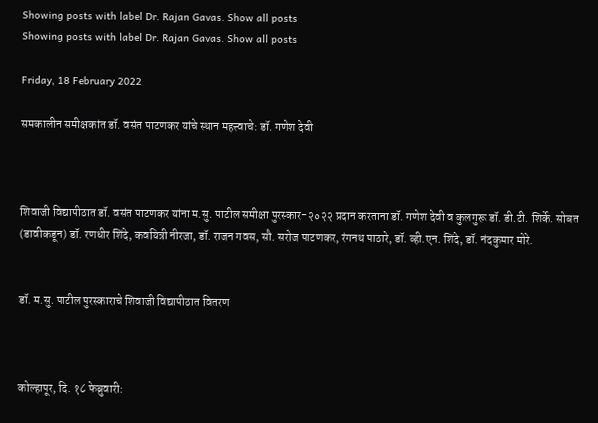Showing posts with label Dr. Rajan Gavas. Show all posts
Showing posts with label Dr. Rajan Gavas. Show all posts

Friday, 18 February 2022

समकालीन समीक्षकांत डॉ. वसंत पाटणकर यांचे स्थान महत्त्वाचे: डॉ. गणेश देवी



शिवाजी विद्यापीठात डॉ. वसंत पाटणकर यांना म.सु. पाटील समीक्षा पुरस्कार-२०२२ प्रदान करताना डॉ. गणेश देवी व कुलगुरू डॉ. डी.टी. शिर्के. सोबत (डावीकडून) डॉ. रणधीर शिंदे, कवयित्री नीरजा, डॉ. राजन गवस, सौ. सरोज पाटणकर, रंगनथ पाठारे, डॉ. व्ही.एन. शिंदे, डॉ. नंदकुमार मोरे.


डॉ. म.सु. पाटील पुरस्काराचे शिवाजी विद्यापीठात वितरण



कोल्हापूर, दि. १८ फेब्रुवारी: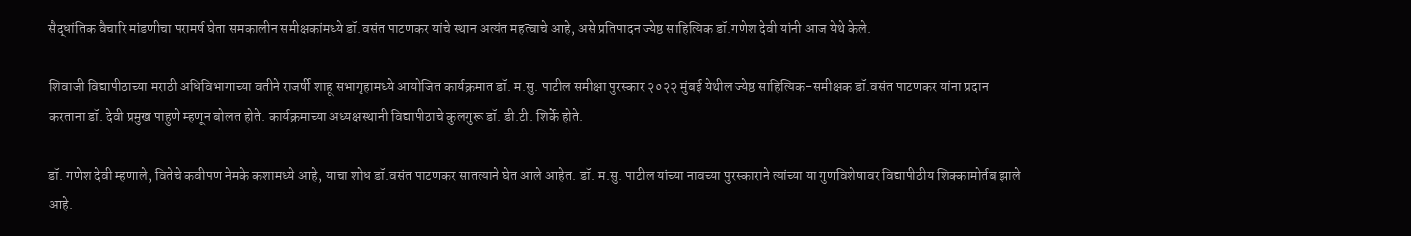सैद्धांतिक वैचारि मांडणीचा परामर्ष घेता समकालीन समीक्षकांमध्ये डॉ.वसंत पाटणकर यांचे स्थान अत्यंत महत्वाचे आहे, असे प्रतिपादन ज्येष्ठ साहित्यिक डॉ.गणेश देवी यांनी आज येथे केले.

शिवाजी विद्यापीठाच्या मराठी अधिविभागाच्या वतीने राजर्षी शाहू सभागृहामध्ये आयोजित कार्यक्रमात डॉ. म.सु. पाटील समीक्षा पुरस्कार २०२२ मुंबई येथील ज्येष्ठ साहित्यिक-समीक्षक डॉ.वसंत पाटणकर यांना प्रदान करताना डॉ. देवी प्रमुख पाहुणे म्हणून बोलत होते. कार्यक्रमाच्या अध्यक्षस्थानी विद्यापीठाचे कुलगुरू डॉ. डी.टी. शिर्के होते.

डॉ. गणेश देवी म्हणाले, वितेचे कवीपण नेमके कशामध्ये आहे, याचा शोध डॉ.वसंत पाटणकर सातत्याने घेत आले आहेत. डॉ. म.सु. पाटील यांच्या नावच्या पुरस्काराने त्यांच्या या गुणविशेषावर विद्यापीठीय शिक्कामोर्तब झाले आहे.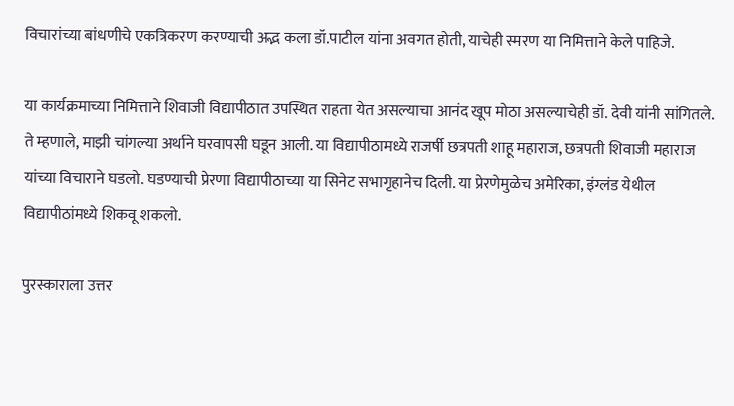विचारांच्या बांधणीचे एकत्रिकरण करण्याची अद्भ कला डॉ.पाटील यांना अवगत होती, याचेही स्मरण या निमित्ताने केले पाहिजे.

या कार्यक्रमाच्या निमित्ताने शिवाजी विद्यापीठात उपस्थित राहता येत असल्याचा आनंद खूप मोठा असल्याचेही डॉ. देवी यांनी सांगितले. ते म्हणाले, माझी चांगल्या अर्थाने घरवापसी घडून आली. या विद्यापीठामध्ये राजर्षी छत्रपती शाहू महाराज, छत्रपती शिवाजी महाराज यांच्या विचाराने घडलो. घडण्याची प्रेरणा विद्यापीठाच्या या सिनेट सभागृहानेच दिली. या प्रेरणेमुळेच अमेरिका, इंग्लंड येथील विद्यापीठांमध्ये शिकवू शकलो.

पुरस्काराला उत्तर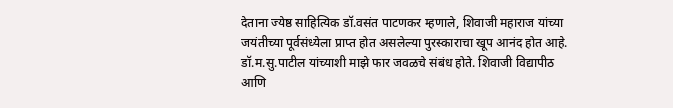देताना ज्येष्ठ साहित्यिक डॉ.वसंत पाटणकर म्हणाले, शिवाजी महाराज यांच्या जयंतीच्या पूर्वसंध्येला प्राप्त होत असलेल्या पुरस्काराचा खूप आनंद होत आहे. डॉ.म.सु.पाटील यांच्याशी माझे फार जवळचे संबंध होते. शिवाजी विद्यापीठ आणि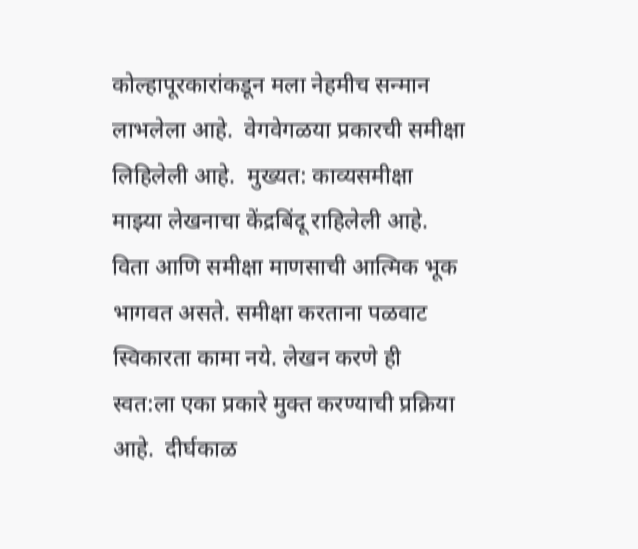कोल्हापूरकारांकडून मला नेहमीच सन्मान लाभलेला आहे.  वेगवेगळया प्रकारची समीक्षा लिहिलेली आहे.  मुख्यत: काव्यसमीक्षा माझ्या लेखनाचा केंद्रबिंदू राहिलेली आहे. विता आणि समीक्षा माणसाची आत्मिक भूक भागवत असते. समीक्षा करताना पळवाट स्विकारता कामा नये. लेखन करणे ही स्वत:ला एका प्रकारे मुक्त करण्याची प्रक्रिया आहे.  दीर्घकाळ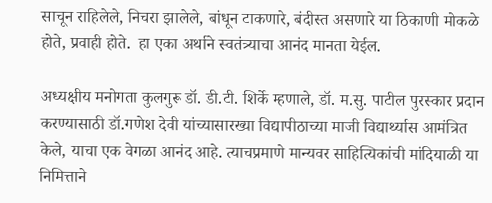साचून राहिलेले, निचरा झालेले, बांधून टाकणारे, बंदीस्त असणारे या ठिकाणी मोकळे होते, प्रवाही होते.  हा एका अर्थाने स्वतंत्र्याचा आनंद मानता येईल.

अध्यक्षीय मनोगता कुलगुरू डॉ. डी.टी. शिर्के म्हणाले, डॉ. म.सु. पाटील पुरस्कार प्रदान करण्यासाठी डॉ.गणेश देवी यांच्यासारख्या विद्यापीठाच्या माजी विद्यार्थ्यास आमंत्रित केले, याचा एक वेगळा आनंद आहे. त्याचप्रमाणे मान्यवर साहित्यिकांची मांदियाळी या निमित्ताने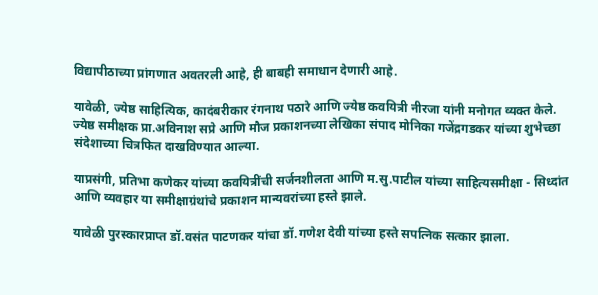विद्यापीठाच्या प्रांगणात अवतरली आहे, ही बाबही समाधान देणारी आहे.

यावेळी, ज्येष्ठ साहित्यिक, कादंबरीकार रंगनाथ पठारे आणि ज्येष्ठ कवयित्री नीरजा यांनी मनोगत व्यक्त केले. ज्येष्ठ समीक्षक प्रा.अविनाश सप्रे आणि मौज प्रकाशनच्या लेखिका संपाद मोनिका गजेंद्रगडकर यांच्या शुभेच्छा संदेशाच्या चित्रफित दाखविण्यात आल्या.

याप्रसंगी, प्रतिभा कणेकर यांच्या कवयित्रींची सर्जनशीलता आणि म.सु.पाटील यांच्या साहित्यसमीक्षा - सिध्दांत आणि व्यवहार या समीक्षाग्रंथांचे प्रकाशन मान्यवरांच्या हस्ते झाले.

यावेळी पुरस्कारप्राप्त डॉ.वसंत पाटणकर यांचा डॉ.गणेश देवी यांच्या हस्ते सपत्निक सत्कार झाला.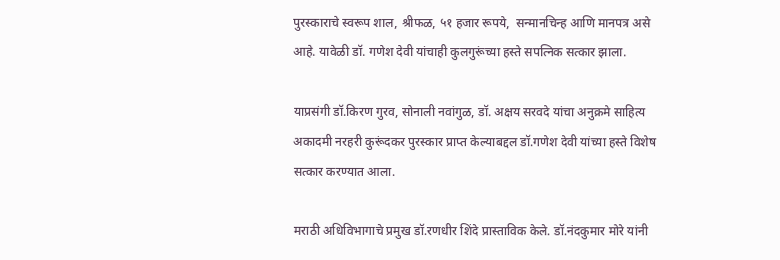पुरस्काराचे स्वरूप शाल, श्रीफळ, ५१ हजार रूपये,  सन्मानचिन्ह आणि मानपत्र असे आहे. यावेळी डॉ. गणेश देवी यांचाही कुलगुरूंच्या हस्ते सपत्निक सत्कार झाला.

याप्रसंगी डॉ.किरण गुरव, सोनाली नवांगुळ, डॉ. अक्षय सरवदे यांचा अनुक्रमे साहित्य अकादमी नरहरी कुरूंदकर पुरस्कार प्राप्त केल्याबद्दल डॉ.गणेश देवी यांच्या हस्ते विशेष सत्कार करण्यात आला.

मराठी अधिविभागाचे प्रमुख डॉ.रणधीर शिंदे प्रास्ताविक केले. डॉ.नंदकुमार मोरे यांनी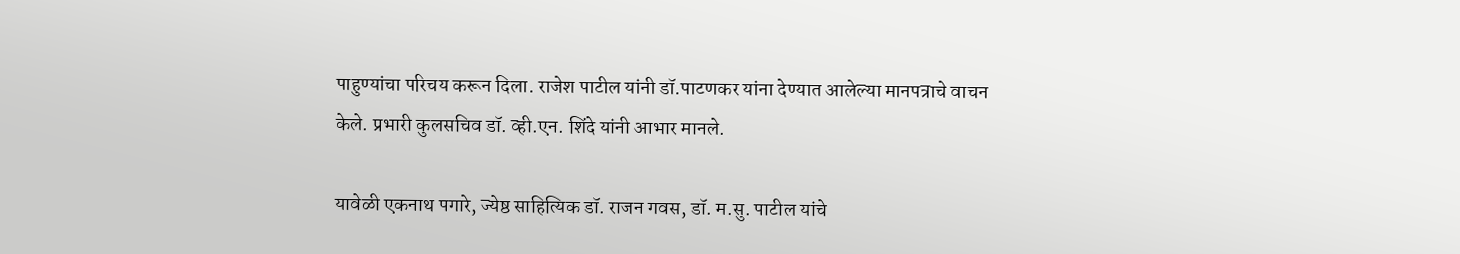पाहुण्यांचा परिचय करून दिला. राजेश पाटील यांनी डॉ.पाटणकर यांना देण्यात आलेल्या मानपत्राचे वाचन केले. प्रभारी कुलसचिव डॉ. व्ही.एन. शिंदे यांनी आभार मानले.

यावेळी एकनाथ पगारे, ज्येष्ठ साहित्यिक डॉ. राजन गवस, डॉ. म.सु. पाटील यांचे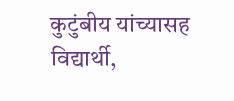कुटुंबीय यांच्यासह विद्यार्थी,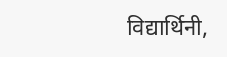विद्यार्थिनी,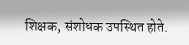शिक्षक, संशोधक उपस्थित होते.